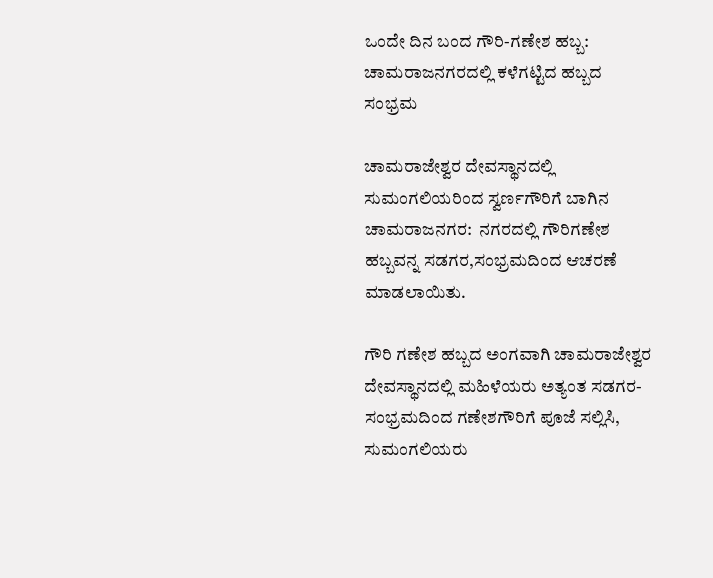ಒಂದೇ ದಿನ ಬಂದ ಗೌರಿ-ಗಣೇಶ ಹಬ್ಬ: ಚಾಮರಾಜನಗರದಲ್ಲಿ ಕಳೆಗಟ್ಟಿದ ಹಬ್ಬದ ಸಂಭ್ರಮ

ಚಾಮರಾಜೇಶ್ವರ ದೇವಸ್ಥಾನದಲ್ಲಿ ಸುಮಂಗಲಿಯರಿಂದ ಸ್ವರ್ಣಗೌರಿಗೆ ಬಾಗಿನ  ಚಾಮರಾಜನಗರ:  ನಗರದಲ್ಲಿ ಗೌರಿಗಣೇಶ ಹಬ್ಬವನ್ನ ಸಡಗರ,ಸಂಭ್ರಮದಿಂದ ಆಚರಣೆ ಮಾಡಲಾಯಿತು.

ಗೌರಿ ಗಣೇಶ ಹಬ್ಬದ ಅಂಗವಾಗಿ ಚಾಮರಾಜೇಶ್ವರ ದೇವಸ್ಥಾನದಲ್ಲಿ ಮಹಿಳೆಯರು ಅತ್ಯಂತ ಸಡಗರ-ಸಂಭ್ರಮದಿಂದ ಗಣೇಶಗೌರಿಗೆ ಪೂಜೆ ಸಲ್ಲಿಸಿ, ಸುಮಂಗಲಿಯರು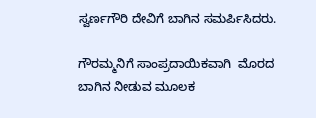ಸ್ವರ್ಣಗೌರಿ ದೇವಿಗೆ ಬಾಗಿನ ಸಮರ್ಪಿಸಿದರು.

ಗೌರಮ್ಮನಿಗೆ ಸಾಂಪ್ರದಾಯಿಕವಾಗಿ  ಮೊರದ ಬಾಗಿನ ನೀಡುವ ಮೂಲಕ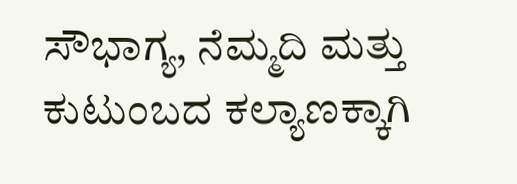ಸೌಭಾಗ್ಯ, ನೆಮ್ಮದಿ ಮತ್ತು ಕುಟುಂಬದ ಕಲ್ಯಾಣಕ್ಕಾಗಿ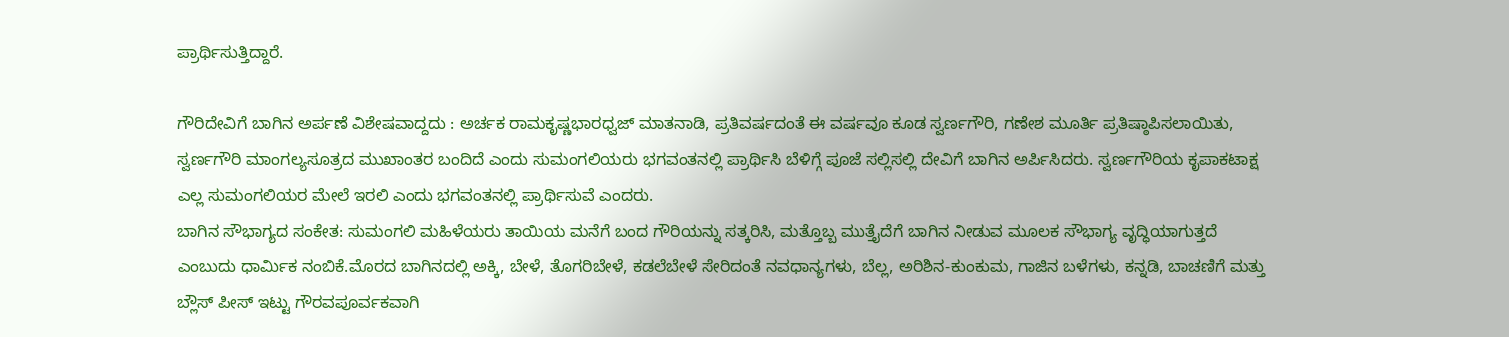ಪ್ರಾರ್ಥಿಸುತ್ತಿದ್ದಾರೆ.

ಗೌರಿದೇವಿಗೆ ಬಾಗಿನ ಅರ್ಪಣೆ ವಿಶೇಷವಾದ್ದದು : ಅರ್ಚಕ ರಾಮಕೃಷ್ಣಭಾರಧ್ವಜ್‌ ಮಾತನಾಡಿ, ಪ್ರತಿವರ್ಷದಂತೆ ಈ ವರ್ಷವೂ ಕೂಡ ಸ್ವರ್ಣಗೌರಿ, ಗಣೇಶ ಮೂರ್ತಿ ಪ್ರತಿಷ್ಠಾಪಿಸಲಾಯಿತು, ಸ್ವರ್ಣಗೌರಿ ಮಾಂಗಲ್ಯಸೂತ್ರದ ಮುಖಾಂತರ ಬಂದಿದೆ ಎಂದು ಸುಮಂಗಲಿಯರು ಭಗವಂತನಲ್ಲಿ ಪ್ರಾರ್ಥಿಸಿ ಬೆಳಿಗ್ಗೆ ಪೂಜೆ ಸಲ್ಲಿಸಲ್ಲಿ ದೇವಿಗೆ ಬಾಗಿನ ಅರ್ಪಿಸಿದರು. ಸ್ವರ್ಣಗೌರಿಯ ಕೃಪಾಕಟಾಕ್ಷ ಎಲ್ಲ ಸುಮಂಗಲಿಯರ ಮೇಲೆ ಇರಲಿ ಎಂದು ಭಗವಂತನಲ್ಲಿ ಪ್ರಾರ್ಥಿಸುವೆ ಎಂದರು.
ಬಾಗಿನ ಸೌಭಾಗ್ಯದ ಸಂಕೇತ: ಸುಮಂಗಲಿ ಮಹಿಳೆಯರು ತಾಯಿಯ ಮನೆಗೆ ಬಂದ ಗೌರಿಯನ್ನು ಸತ್ಕರಿಸಿ, ಮತ್ತೊಬ್ಬ ಮುತ್ತೈದೆಗೆ ಬಾಗಿನ ನೀಡುವ ಮೂಲಕ ಸೌಭಾಗ್ಯ ವೃದ್ಧಿಯಾಗುತ್ತದೆ ಎಂಬುದು ಧಾರ್ಮಿಕ ನಂಬಿಕೆ.ಮೊರದ ಬಾಗಿನದಲ್ಲಿ ಅಕ್ಕಿ, ಬೇಳೆ, ತೊಗರಿಬೇಳೆ, ಕಡಲೆಬೇಳೆ ಸೇರಿದಂತೆ ನವಧಾನ್ಯಗಳು, ಬೆಲ್ಲ, ಅರಿಶಿನ-ಕುಂಕುಮ, ಗಾಜಿನ ಬಳೆಗಳು, ಕನ್ನಡಿ, ಬಾಚಣಿಗೆ ಮತ್ತು ಬ್ಲೌಸ್ ಪೀಸ್ ಇಟ್ಟು ಗೌರವಪೂರ್ವಕವಾಗಿ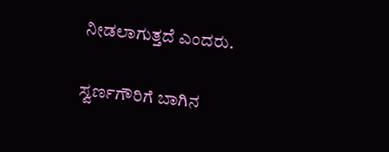ನೀಡಲಾಗುತ್ತದೆ ಎಂದರು.

ಸ್ವರ್ಣಗೌರಿಗೆ ಬಾಗಿನ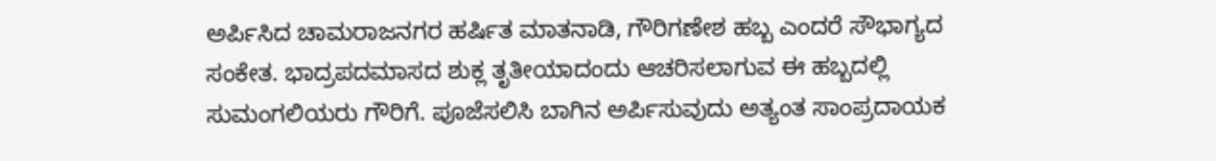ಅರ್ಪಿಸಿದ ಚಾಮರಾಜನಗರ ಹರ್ಷಿತ ಮಾತನಾಡಿ, ಗೌರಿಗಣೇಶ ಹಬ್ಬ ಎಂದರೆ ಸೌಭಾಗ್ಯದ ಸಂಕೇತ. ಭಾದ್ರಪದಮಾಸದ ಶುಕ್ಲ ತೃತೀಯಾದಂದು ಆಚರಿಸಲಾಗುವ ಈ ಹಬ್ಬದಲ್ಲಿ ಸುಮಂಗಲಿಯರು ಗೌರಿಗೆ. ಪೂಜೆಸಲಿಸಿ ಬಾಗಿನ ಅರ್ಪಿಸುವುದು ಅತ್ಯಂತ ಸಾಂಪ್ರದಾಯಕ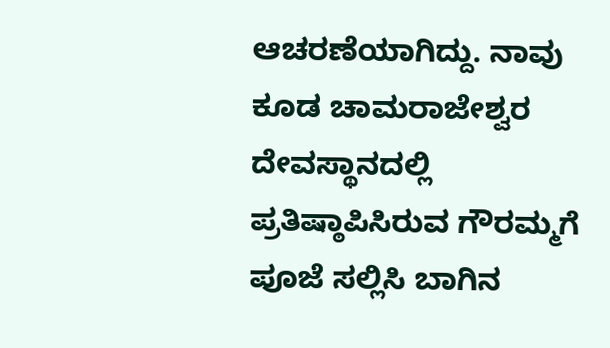ಆಚರಣೆಯಾಗಿದ್ದು. ನಾವು ಕೂಡ ಚಾಮರಾಜೇಶ್ವರ ದೇವಸ್ಥಾನದಲ್ಲಿ ಪ್ರತಿಷ್ಠಾಪಿಸಿರುವ ಗೌರಮ್ಮಗೆ ಪೂಜೆ ಸಲ್ಲಿಸಿ ಬಾಗಿನ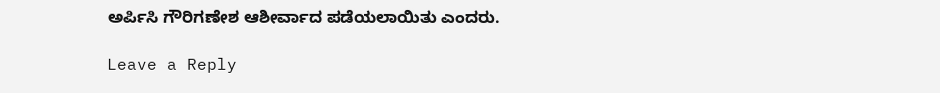ಅರ್ಪಿಸಿ ಗೌರಿಗಣೇಶ ಆಶೀರ್ವಾದ ಪಡೆಯಲಾಯಿತು ಎಂದರು.

Leave a Reply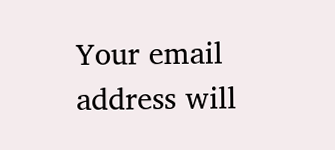Your email address will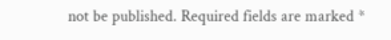not be published. Required fields are marked *